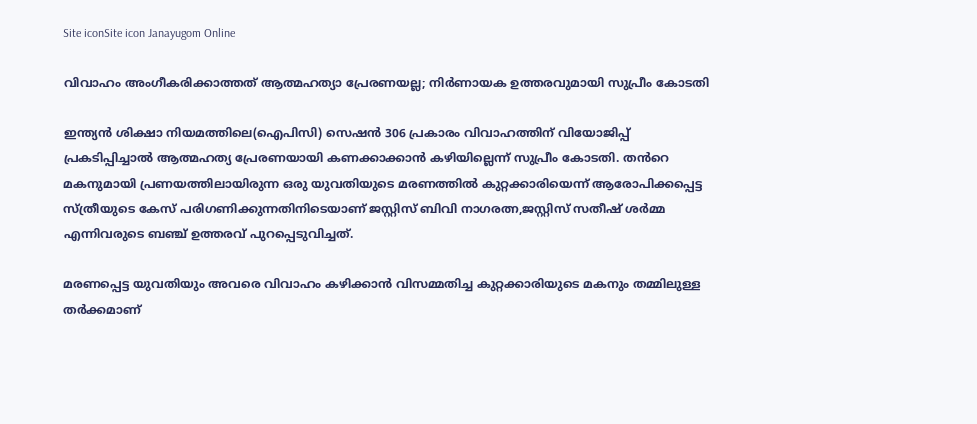Site iconSite icon Janayugom Online

വിവാഹം അംഗീകരിക്കാത്തത് ആത്മഹത്യാ പ്രേരണയല്ല; നിർണായക ഉത്തരവുമായി സുപ്രീം കോടതി

ഇന്ത്യൻ ശിക്ഷാ നിയമത്തിലെ(ഐപിസി) സെഷൻ 306 പ്രകാരം വിവാഹത്തിന് വിയോജിപ്പ് പ്രകടിപ്പിച്ചാൽ ആത്മഹത്യ പ്രേരണയായി കണക്കാക്കാൻ കഴിയില്ലെന്ന് സുപ്രീം കോടതി. തൻറെ മകനുമായി പ്രണയത്തിലായിരുന്ന ഒരു യുവതിയുടെ മരണത്തിൽ കുറ്റക്കാരിയെന്ന് ആരോപിക്കപ്പെട്ട സ്ത്രീയുടെ കേസ് പരിഗണിക്കുന്നതിനിടെയാണ് ജസ്റ്റിസ് ബിവി നാഗരത്ന,ജസ്റ്റിസ് സതീഷ് ശർമ്മ എന്നിവരുടെ ബഞ്ച് ഉത്തരവ് പുറപ്പെടുവിച്ചത്.

മരണപ്പെട്ട യുവതിയും അവരെ വിവാഹം കഴിക്കാൻ വിസമ്മതിച്ച കുറ്റക്കാരിയുടെ മകനും തമ്മിലുള്ള തർക്കമാണ്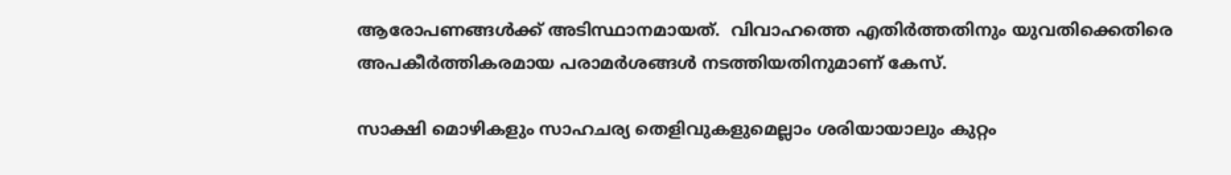ആരോപണങ്ങൾക്ക് അടിസ്ഥാനമായത്.  വിവാഹത്തെ എതിർത്തതിനും യുവതിക്കെതിരെ അപകീർത്തികരമായ പരാമർശങ്ങൾ നടത്തിയതിനുമാണ് കേസ്.

സാക്ഷി മൊഴികളും സാഹചര്യ തെളിവുകളുമെല്ലാം ശരിയായാലും കുറ്റം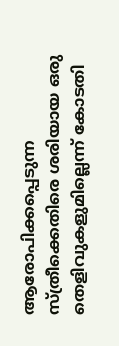ആരോപിക്കപ്പെടുന്ന സ്ത്രീക്കെതിരെ ശരിയായ ഒരു തെളിവുകളുമില്ലെന്ന് കോടതി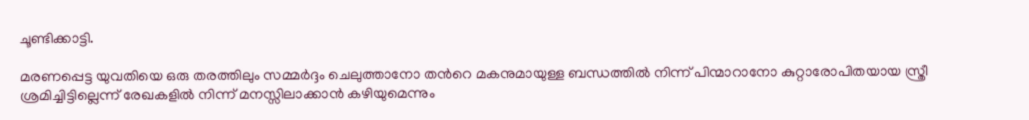ചൂണ്ടിക്കാട്ടി.

മരണപ്പെട്ട യുവതിയെ ഒരു തരത്തിലും സമ്മർദ്ദം ചെലുത്താനോ തൻറെ മകനുമായുള്ള ബന്ധത്തിൽ നിന്ന് പിന്മാറാനോ കുറ്റാരോപിതയായ സ്ത്രീ ശ്രമിച്ചിട്ടില്ലെന്ന് രേഖകളിൽ നിന്ന് മനസ്സിലാക്കാൻ കഴിയുമെന്നും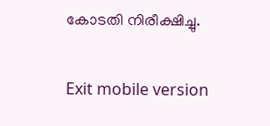കോടതി നിരീക്ഷിച്ചു.

Exit mobile version